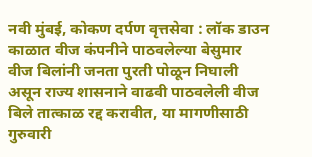नवी मुंबई, कोकण दर्पण वृत्तसेवा : लॉक डाउन काळात वीज कंपनीने पाठवलेल्या बेसुमार वीज बिलांनी जनता पुरती पोळून निघाली असून राज्य शासनाने वाढवी पाठवलेली वीज बिले तात्काळ रद्द करावीत, या मागणीसाठी गुरुवारी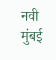नवी मुंबई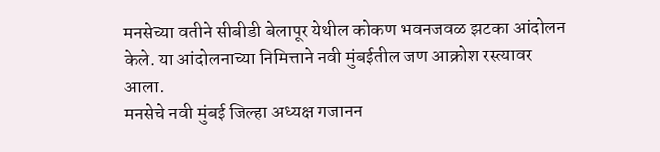मनसेच्या वतीने सीबीडी बेलापूर येथील कोकण भवनजवळ झटका आंदोलन केले. या आंदोलनाच्या निमित्ताने नवी मुंबईतील जण आक्रोश रस्त्यावर आला.
मनसेचे नवी मुंबई जिल्हा अध्यक्ष गजानन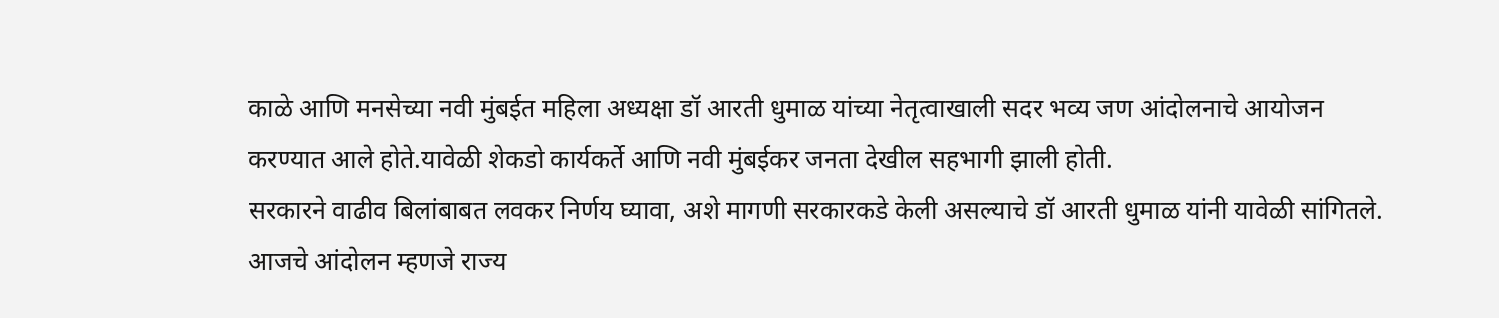काळे आणि मनसेच्या नवी मुंबईत महिला अध्यक्षा डॉ आरती धुमाळ यांच्या नेतृत्वाखाली सदर भव्य जण आंदोलनाचे आयोजन करण्यात आले होते.यावेळी शेकडो कार्यकर्ते आणि नवी मुंबईकर जनता देखील सहभागी झाली होती.
सरकारने वाढीव बिलांबाबत लवकर निर्णय घ्यावा, अशे मागणी सरकारकडे केली असल्याचे डॉ आरती धुमाळ यांनी यावेळी सांगितले. आजचे आंदोलन म्हणजे राज्य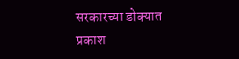सरकारच्या डोक्यात प्रकाश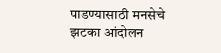पाडण्यासाठी मनसेचे झटका आंदोलन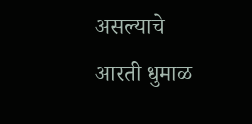असल्याचे आरती धुमाळ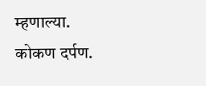म्हणाल्या.
कोकण दर्पण.